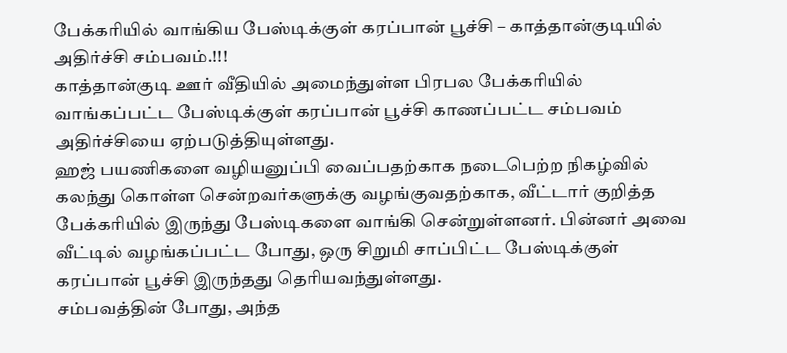பேக்கரியில் வாங்கிய பேஸ்டிக்குள் கரப்பான் பூச்சி – காத்தான்குடியில் அதிர்ச்சி சம்பவம்.!!!
காத்தான்குடி ஊர் வீதியில் அமைந்துள்ள பிரபல பேக்கரியில் வாங்கப்பட்ட பேஸ்டிக்குள் கரப்பான் பூச்சி காணப்பட்ட சம்பவம் அதிர்ச்சியை ஏற்படுத்தியுள்ளது.
ஹஜ் பயணிகளை வழியனுப்பி வைப்பதற்காக நடைபெற்ற நிகழ்வில் கலந்து கொள்ள சென்றவர்களுக்கு வழங்குவதற்காக, வீட்டார் குறித்த பேக்கரியில் இருந்து பேஸ்டிகளை வாங்கி சென்றுள்ளனர். பின்னர் அவை வீட்டில் வழங்கப்பட்ட போது, ஒரு சிறுமி சாப்பிட்ட பேஸ்டிக்குள் கரப்பான் பூச்சி இருந்தது தெரியவந்துள்ளது.
சம்பவத்தின் போது, அந்த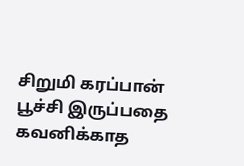சிறுமி கரப்பான் பூச்சி இருப்பதை கவனிக்காத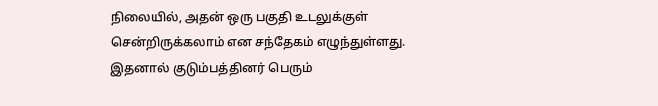நிலையில், அதன் ஒரு பகுதி உடலுக்குள் சென்றிருக்கலாம் என சந்தேகம் எழுந்துள்ளது. இதனால் குடும்பத்தினர் பெரும்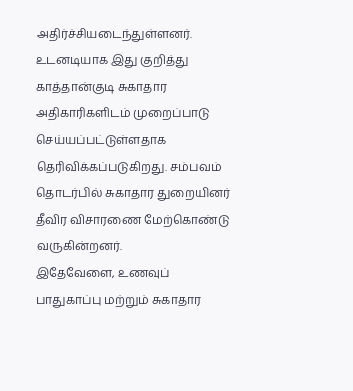அதிர்ச்சியடைந்துள்ளனர்.
உடனடியாக இது குறித்து காத்தான்குடி சுகாதார அதிகாரிகளிடம் முறைப்பாடு செய்யப்பட்டுள்ளதாக தெரிவிக்கப்படுகிறது. சம்பவம் தொடர்பில் சுகாதார துறையினர் தீவிர விசாரணை மேற்கொண்டு வருகின்றனர்.
இதேவேளை, உணவுப் பாதுகாப்பு மற்றும் சுகாதார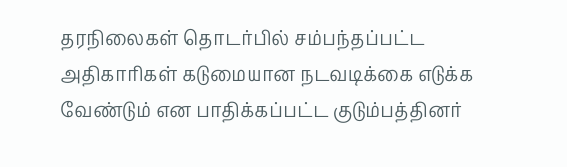தரநிலைகள் தொடர்பில் சம்பந்தப்பட்ட அதிகாரிகள் கடுமையான நடவடிக்கை எடுக்க வேண்டும் என பாதிக்கப்பட்ட குடும்பத்தினர்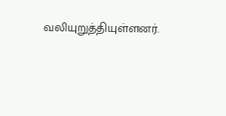வலியுறுத்தியுள்ளனர்.